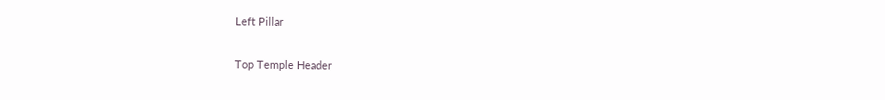Left Pillar

Top Temple Header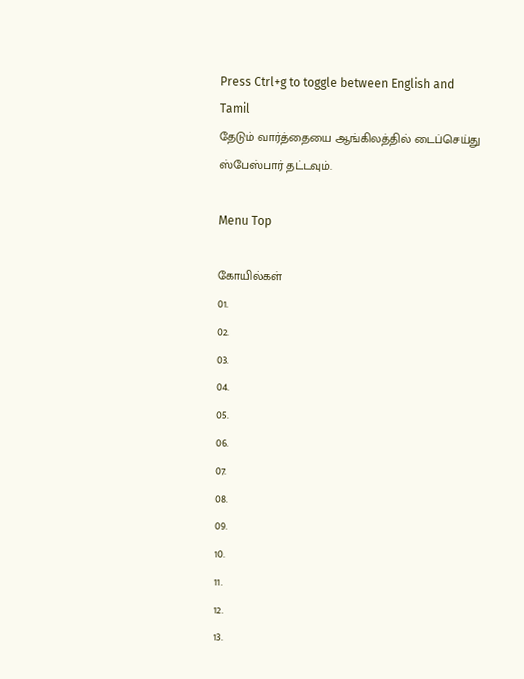Press Ctrl+g to toggle between English and Tamil
தேடும் வார்த்தையை ஆங்கிலத்தில் டைப்செய்து ஸ்பேஸ்பார் தட்டவும்.

Menu Top

கோயில்கள்
01.
02.
03.
04.
05.
06.
07.
08.
09.
10.
11.
12.
13.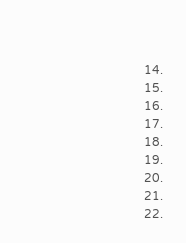14.
15.
16.
17.
18.
19.
20.
21.
22.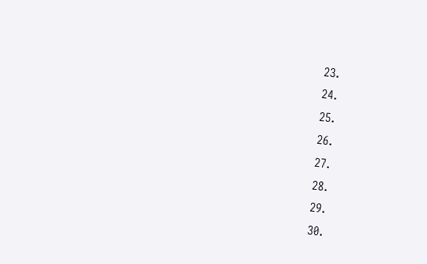23.
24.
25.
26.
27.
28.
29.
30.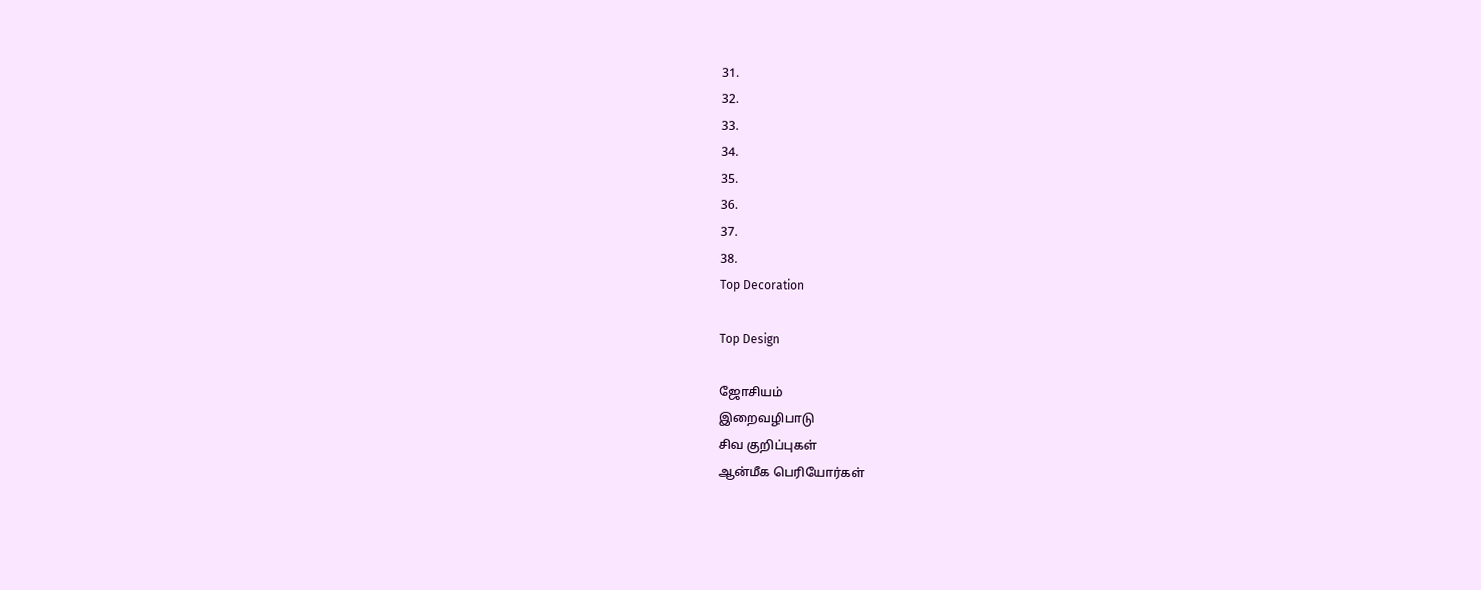31.
32.
33.
34.
35.
36.
37.
38.
Top Decoration

Top Design

ஜோசியம்
இறைவழிபாடு
சிவ குறிப்புகள்
ஆன்மீக பெரியோர்கள்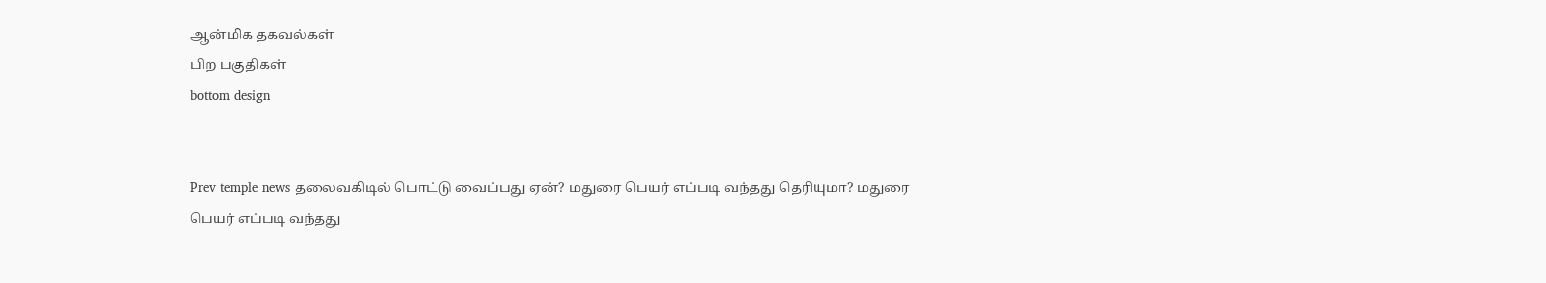ஆன்மிக தகவல்கள்
பிற பகுதிகள்
bottom design


Prev temple news தலைவகிடில் பொட்டு வைப்பது ஏன்? மதுரை பெயர் எப்படி வந்தது தெரியுமா? மதுரை பெயர் எப்படி வந்தது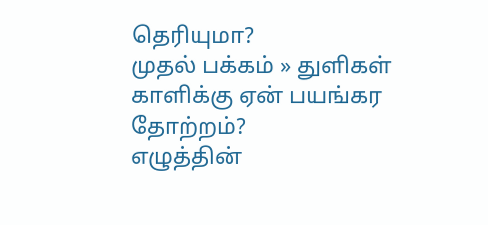தெரியுமா?
முதல் பக்கம் » துளிகள்
காளிக்கு ஏன் பயங்கர தோற்றம்?
எழுத்தின்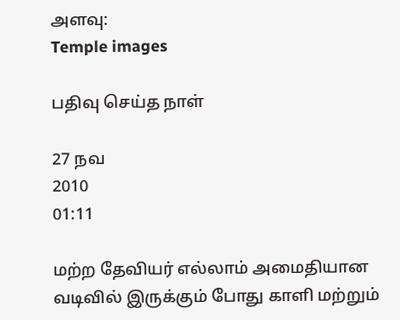அளவு:
Temple images

பதிவு செய்த நாள்

27 நவ
2010
01:11

மற்ற தேவியர் எல்லாம் அமைதியான வடிவில் இருக்கும் போது காளி மற்றும்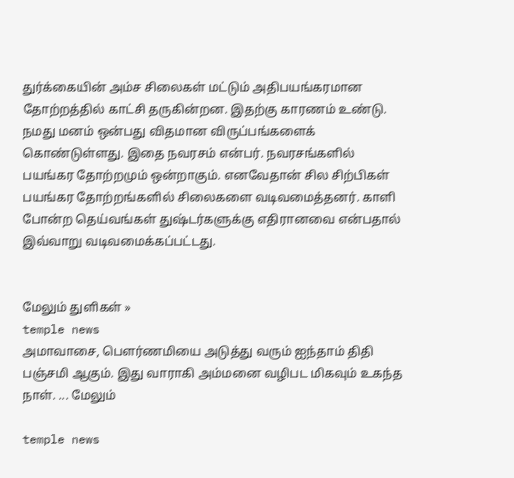துர்க்கையின் அம்ச சிலைகள் மட்டும் அதிபயங்கரமான தோற்றத்தில் காட்சி தருகின்றன. இதற்கு காரணம் உண்டு. நமது மனம் ஒன்பது விதமான விருப்பங்களைக் கொண்டுள்ளது. இதை நவரசம் என்பர். நவரசங்களில் பயங்கர தோற்றமும் ஒன்றாகும். எனவேதான் சில சிற்பிகள் பயங்கர தோற்றங்களில் சிலைகளை வடிவமைத்தனர். காளி போன்ற தெய்வங்கள் துஷ்டர்களுக்கு எதிரானவை என்பதால் இவ்வாறு வடிவமைக்கப்பட்டது.


மேலும் துளிகள் »
temple news
அமாவாசை, பௌர்ணமியை அடுத்து வரும் ஐந்தாம் திதி பஞ்சமி ஆகும். இது வாராகி அம்மனை வழிபட மிகவும் உகந்த நாள். ... மேலும்

temple news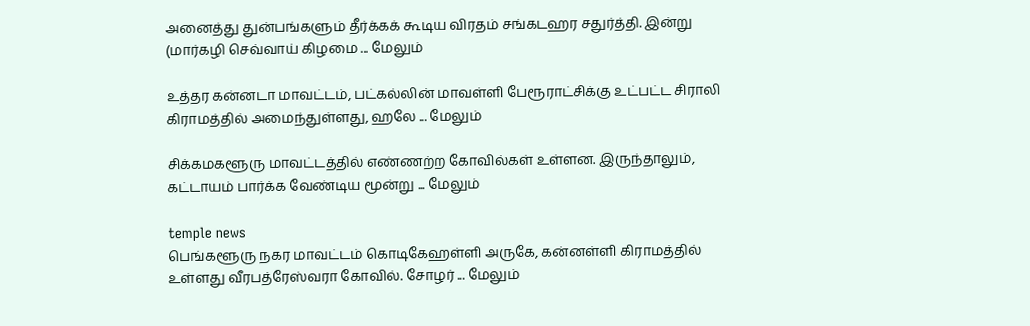அனைத்து துன்பங்களும் தீர்க்கக் கூடிய விரதம் சங்கடஹர சதுர்த்தி. இன்று (மார்கழி செவ்வாய் கிழமை ... மேலும்

உத்தர கன்னடா மாவட்டம், பட்கல்லின் மாவள்ளி பேரூராட்சிக்கு உட்பட்ட சிராலி கிராமத்தில் அமைந்துள்ளது, ஹலே ... மேலும்

சிக்கமகளூரு மாவட்டத்தில் எண்ணற்ற கோவில்கள் உள்ளன. இருந்தாலும், கட்டாயம் பார்க்க வேண்டிய மூன்று ... மேலும்

temple news
பெங்களூரு நகர மாவட்டம் கொடிகேஹள்ளி அருகே, கன்னள்ளி கிராமத்தில் உள்ளது வீரபத்ரேஸ்வரா கோவில். சோழர் ... மேலும்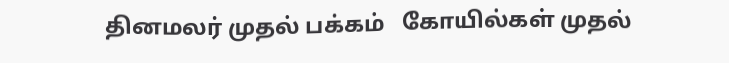தினமலர் முதல் பக்கம்   கோயில்கள் முதல்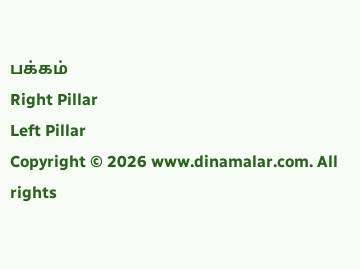பக்கம்
Right Pillar
Left Pillar
Copyright © 2026 www.dinamalar.com. All rights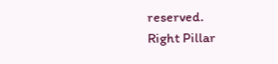reserved.
Right Pillar